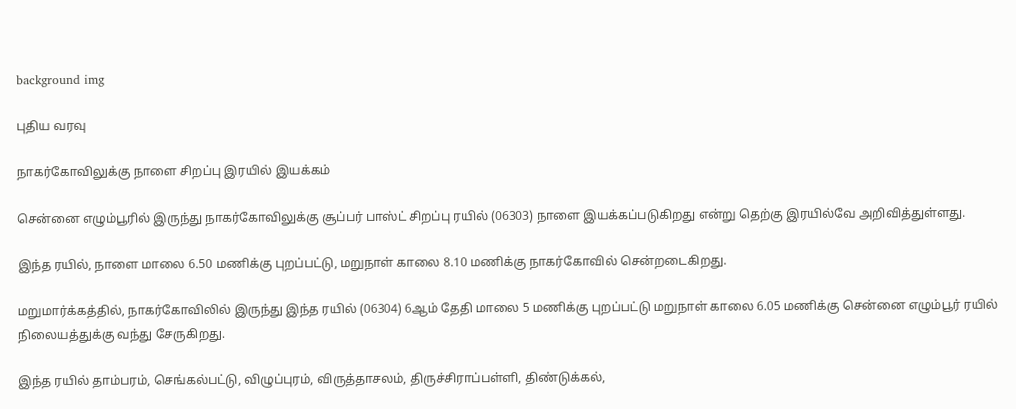background img

புதிய வரவு

நாகர்கோவிலு‌க்கு நாளை சிறப்பு இரயில் இய‌க்க‌‌ம்

சென்னை எழும்பூரில் இருந்து நாகர்கோவிலுக்கு சூப்பர் பாஸ்ட் சிறப்பு ரயில் (06303) நாளை இயக்கப்படுகிறது எ‌ன்று தெ‌ற்கு இர‌யி‌ல்வே அ‌றி‌வி‌த்து‌ள்ளது.

இந்த ரயில், நாளை மாலை 6.50 மணிக்கு புறப்பட்டு, மறுநா‌ள் காலை 8.10 மணிக்கு நாகர்கோவில் செ‌ன்றடை‌கிறது.

மறுமார்க்கத்தில், நாகர்கோவிலில் இருந்து இந்த ரயில் (06304) 6ஆ‌ம் தேதி மாலை 5 மணிக்கு புறப்பட்டு மறுநாள் காலை 6.05 மணிக்கு சென்னை எழும்பூர் ரயில் நிலையத்துக்கு வந்து சேரு‌கிறது.

இந்த ரயில் தாம்பரம், செங்கல்பட்டு, விழுப்புரம், விருத்தாசலம், திருச்சிராப்பள்ளி, திண்டுக்கல்,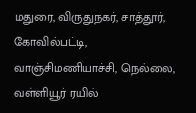மதுரை, விருதுநகர், சாத்தூர், கோவில்பட்டி, வாஞ்சிமணியாச்சி, நெல்லை, வள்ளியூர் ரயில்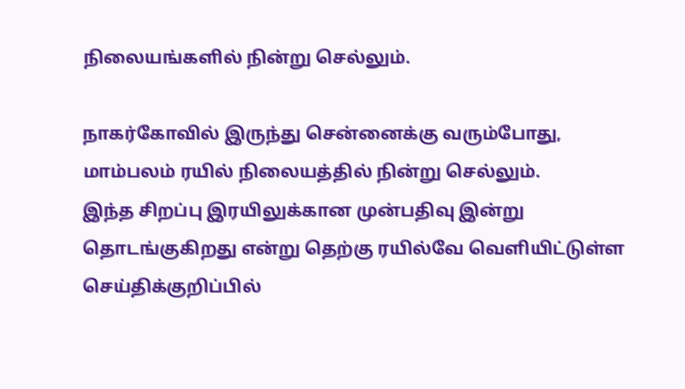நிலையங்களில் நின்று செல்லும்.

நாகர்கோவில் இருந்து சென்னைக்கு வரு‌ம்போது, மாம்பலம் ரயில் நிலையத்தில் நின்று செல்லும். இ‌ந்த ‌சிற‌ப்பு இரயிலுக்கான முன்பதிவு இன்று தொடங்குகிறது எ‌ன்று தெற்கு ரயில்வே வெ‌ளி‌யி‌ட்டு‌ள்ள செ‌ய்‌தி‌க்கு‌றி‌ப்‌பி‌ல்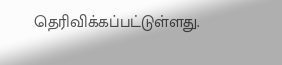தெ‌ரி‌வி‌க்க‌ப்ப‌ட்டு‌ள்ளது.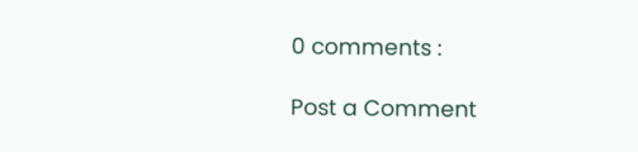0 comments :

Post a Comment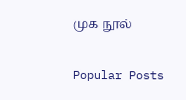முக நூல்

Popular Posts